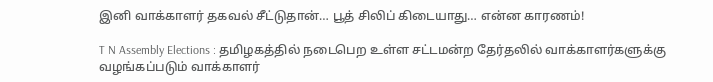இனி வாக்காளர் தகவல் சீட்டுதான்… பூத் சிலிப் கிடையாது… என்ன காரணம்!

T N Assembly Elections : தமிழகத்தில் நடைபெற உள்ள சட்டமன்ற தேர்தலில் வாக்காளர்களுக்கு வழங்கப்படும் வாக்காளர்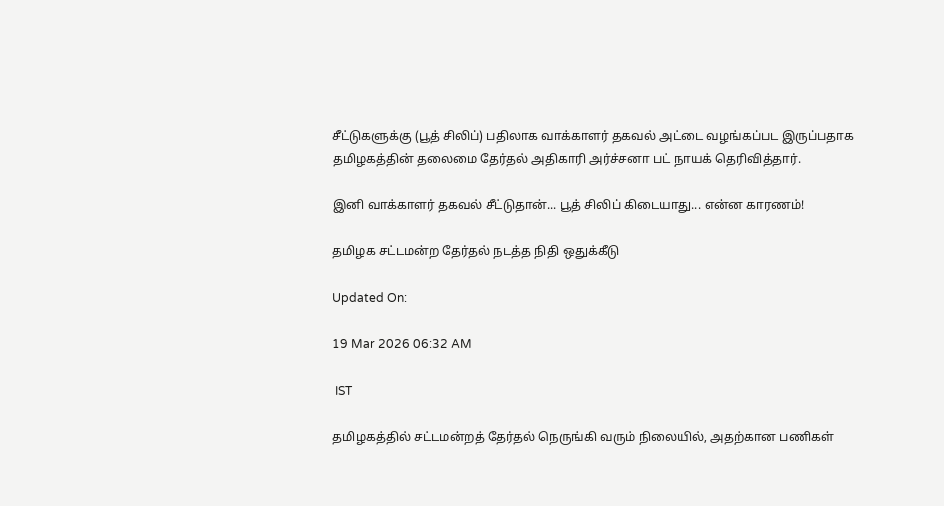சீட்டுகளுக்கு (பூத் சிலிப்) பதிலாக வாக்காளர் தகவல் அட்டை வழங்கப்பட இருப்பதாக தமிழகத்தின் தலைமை தேர்தல் அதிகாரி அர்ச்சனா பட் நாயக் தெரிவித்தார்.

இனி வாக்காளர் தகவல் சீட்டுதான்... பூத் சிலிப் கிடையாது... என்ன காரணம்!

தமிழக சட்டமன்ற தேர்தல் நடத்த நிதி ஒதுக்கீடு

Updated On:

19 Mar 2026 06:32 AM

 IST

தமிழகத்தில் சட்டமன்றத் தேர்தல் நெருங்கி வரும் நிலையில், அதற்கான பணிகள்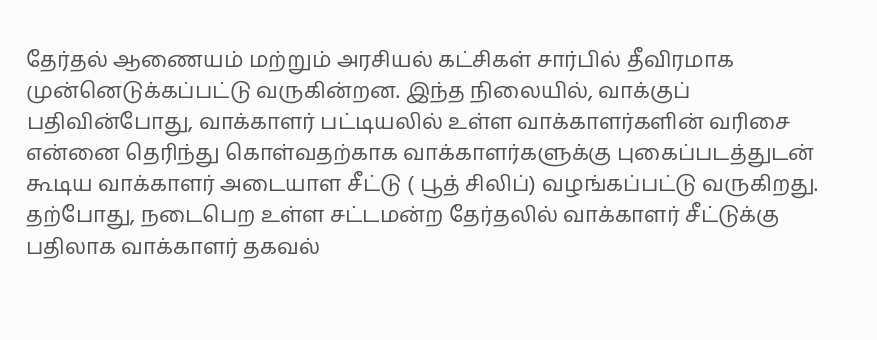தேர்தல் ஆணையம் மற்றும் அரசியல் கட்சிகள் சார்பில் தீவிரமாக முன்னெடுக்கப்பட்டு வருகின்றன. இந்த நிலையில், வாக்குப் பதிவின்போது, வாக்காளர் பட்டியலில் உள்ள வாக்காளர்களின் வரிசை என்னை தெரிந்து கொள்வதற்காக வாக்காளர்களுக்கு புகைப்படத்துடன் கூடிய வாக்காளர் அடையாள சீட்டு ( பூத் சிலிப்) வழங்கப்பட்டு வருகிறது. தற்போது, நடைபெற உள்ள சட்டமன்ற தேர்தலில் வாக்காளர் சீட்டுக்கு பதிலாக வாக்காளர் தகவல்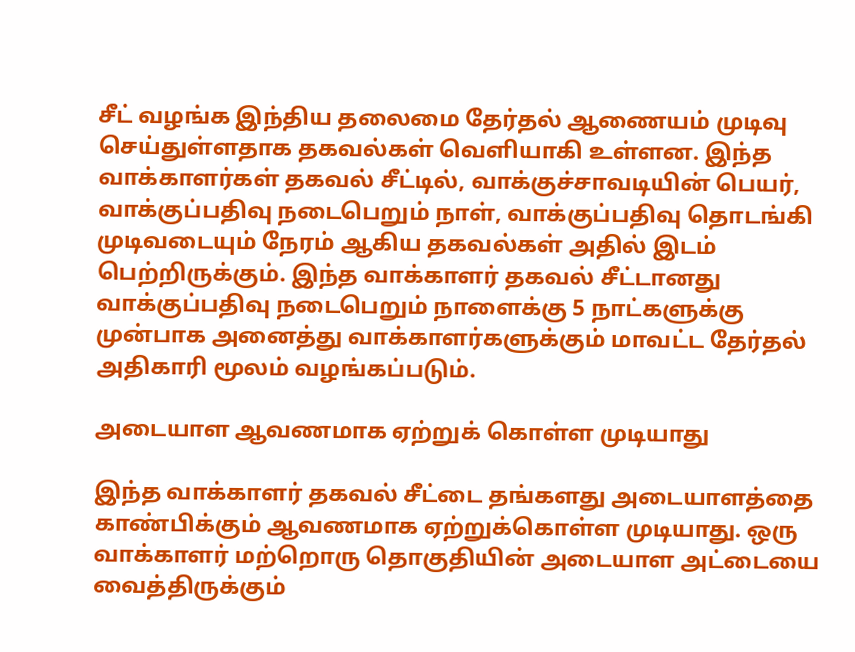சீட் வழங்க இந்திய தலைமை தேர்தல் ஆணையம் முடிவு செய்துள்ளதாக தகவல்கள் வெளியாகி உள்ளன. இந்த வாக்காளர்கள் தகவல் சீட்டில், வாக்குச்சாவடியின் பெயர், வாக்குப்பதிவு நடைபெறும் நாள், வாக்குப்பதிவு தொடங்கி முடிவடையும் நேரம் ஆகிய தகவல்கள் அதில் இடம் பெற்றிருக்கும். இந்த வாக்காளர் தகவல் சீட்டானது வாக்குப்பதிவு நடைபெறும் நாளைக்கு 5 நாட்களுக்கு முன்பாக அனைத்து வாக்காளர்களுக்கும் மாவட்ட தேர்தல் அதிகாரி மூலம் வழங்கப்படும்.

அடையாள ஆவணமாக ஏற்றுக் கொள்ள முடியாது

இந்த வாக்காளர் தகவல் சீட்டை தங்களது அடையாளத்தை காண்பிக்கும் ஆவணமாக ஏற்றுக்கொள்ள முடியாது. ஒரு வாக்காளர் மற்றொரு தொகுதியின் அடையாள அட்டையை வைத்திருக்கும்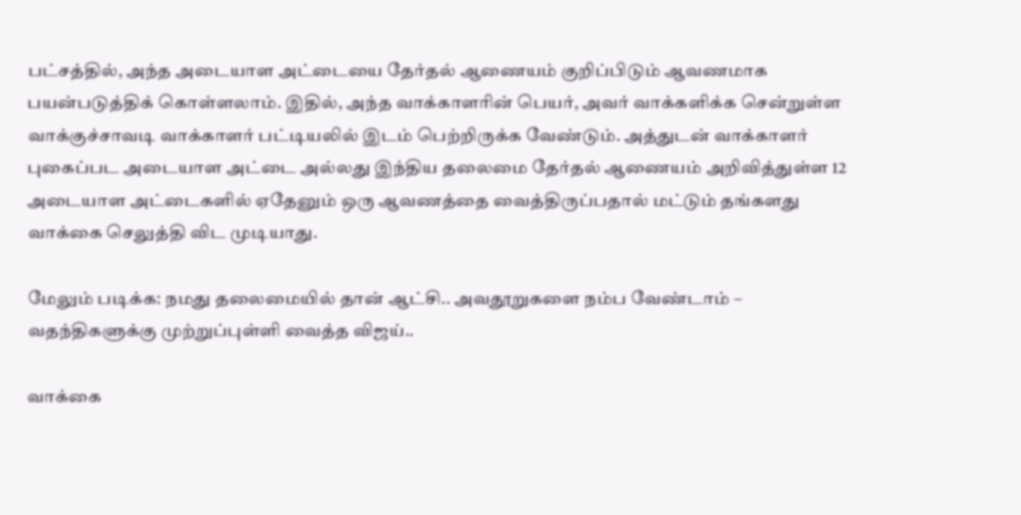பட்சத்தில், அந்த அடையாள அட்டையை தேர்தல் ஆணையம் குறிப்பிடும் ஆவணமாக பயன்படுத்திக் கொள்ளலாம். இதில், அந்த வாக்காளரின் பெயர், அவர் வாக்களிக்க சென்றுள்ள வாக்குச்சாவடி வாக்காளர் பட்டியலில் இடம் பெற்றிருக்க வேண்டும். அத்துடன் வாக்காளர் புகைப்பட அடையாள அட்டை அல்லது இந்திய தலைமை தேர்தல் ஆணையம் அறிவித்துள்ள 12 அடையாள அட்டைகளில் ஏதேனும் ஒரு ஆவணத்தை வைத்திருப்பதால் மட்டும் தங்களது வாக்கை செலுத்தி விட முடியாது.

மேலும் படிக்க: நமது தலைமையில் தான் ஆட்சி.. அவதூறுகளை நம்ப வேண்டாம் – வதந்திகளுக்கு முற்றுப்புள்ளி வைத்த விஜய்..

வாக்கை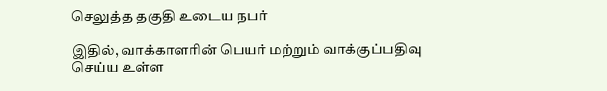செலுத்த தகுதி உடைய நபர்

இதில், வாக்காளரின் பெயர் மற்றும் வாக்குப்பதிவு செய்ய உள்ள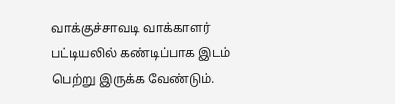வாக்குச்சாவடி வாக்காளர் பட்டியலில் கண்டிப்பாக இடம் பெற்று இருக்க வேண்டும்.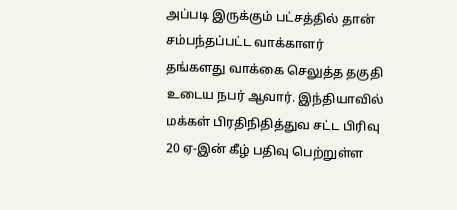அப்படி இருக்கும் பட்சத்தில் தான் சம்பந்தப்பட்ட வாக்காளர் தங்களது வாக்கை செலுத்த தகுதி உடைய நபர் ஆவார். இந்தியாவில் மக்கள் பிரதிநிதித்துவ சட்ட பிரிவு 20 ஏ-இன் கீழ் பதிவு பெற்றுள்ள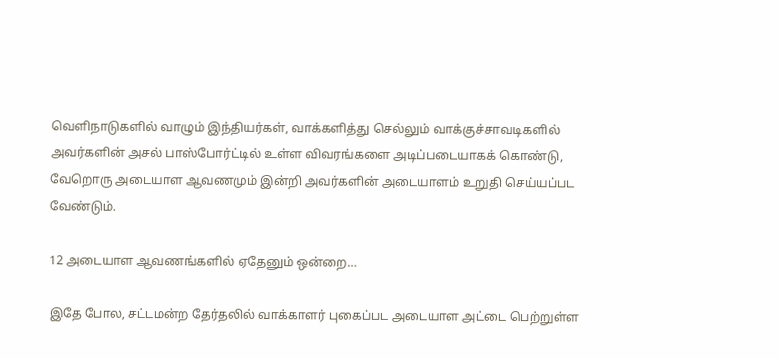வெளிநாடுகளில் வாழும் இந்தியர்கள், வாக்களித்து செல்லும் வாக்குச்சாவடிகளில் அவர்களின் அசல் பாஸ்போர்ட்டில் உள்ள விவரங்களை அடிப்படையாகக் கொண்டு, வேறொரு அடையாள ஆவணமும் இன்றி அவர்களின் அடையாளம் உறுதி செய்யப்பட வேண்டும்.

12 அடையாள ஆவணங்களில் ஏதேனும் ஒன்றை…

இதே போல, சட்டமன்ற தேர்தலில் வாக்காளர் புகைப்பட அடையாள அட்டை பெற்றுள்ள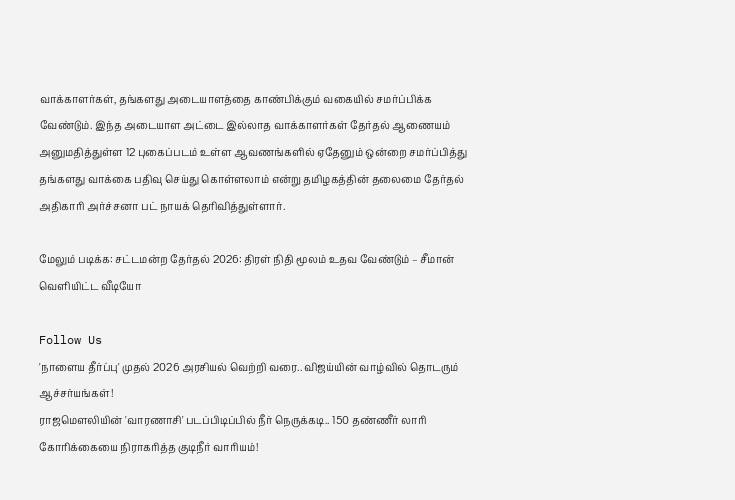வாக்காளர்கள், தங்களது அடையாளத்தை காண்பிக்கும் வகையில் சமர்ப்பிக்க வேண்டும். இந்த அடையாள அட்டை இல்லாத வாக்காளர்கள் தேர்தல் ஆணையம் அனுமதித்துள்ள 12 புகைப்படம் உள்ள ஆவணங்களில் ஏதேனும் ஒன்றை சமர்ப்பித்து தங்களது வாக்கை பதிவு செய்து கொள்ளலாம் என்று தமிழகத்தின் தலைமை தேர்தல் அதிகாரி அர்ச்சனா பட் நாயக் தெரிவித்துள்ளார்.

மேலும் படிக்க: சட்டமன்ற தேர்தல் 2026: திரள் நிதி மூலம் உதவ வேண்டும் – சீமான் வெளியிட்ட வீடியோ

Follow Us
'நாளைய தீர்ப்பு' முதல் 2026 அரசியல் வெற்றி வரை.. விஜய்யின் வாழ்வில் தொடரும் ஆச்சர்யங்கள்!
ராஜமௌலியின் 'வாரணாசி' படப்பிடிப்பில் நீர் நெருக்கடி.. 150 தண்ணீர் லாரி கோரிக்கையை நிராகரித்த குடிநீர் வாரியம்!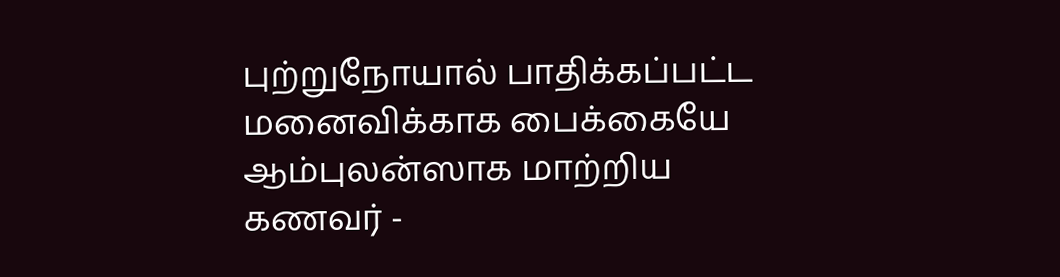புற்றுநோயால் பாதிக்கப்பட்ட மனைவிக்காக பைக்கையே ஆம்புலன்ஸாக மாற்றிய கணவர் -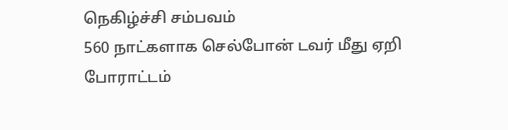நெகிழ்ச்சி சம்பவம்
560 நாட்களாக செல்போன் டவர் மீது ஏறி போராட்டம்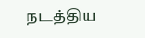நடத்திய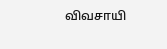விவசாயி